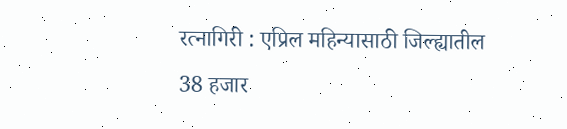रत्नागिरी : एप्रिल महिन्यासाठी जिल्ह्यातील 38 हजार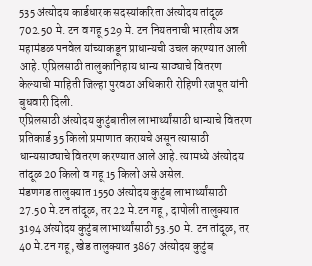535 अंत्योदय कार्डधारक सदस्यांकरिता अंत्योदय तांदूळ 702.50 मे. टन व गहू 529 मे. टन नियतनाची भारतीय अन्न महामंडळ पनवेल यांच्याकडून प्राधान्यची उचल करण्यात आली आहे. एप्रिलसाठी तालुकानिहाय धान्य साठ्याचे वितरण केल्याची माहिती जिल्हा पुरवठा अधिकारी रोहिणी रजपूत यांनी बुधवारी दिली.
एप्रिलसाठी अंत्योदय कुटुंबातील लाभार्थ्यांसाठी धान्याचे वितरण प्रतिकार्ड 35 किलो प्रमाणात करायचे असून त्यासाठी धान्यसाठ्याचे वितरण करण्यात आले आहे. त्यामध्ये अंत्योदय तांदूळ 20 किलो व गहू 15 किलो असे असेल.
मंडणगड तालुक्यात 1550 अंत्योदय कुटुंब लाभार्थ्यांसाठी 27.50 मे.टन तांदूळ, तर 22 मे.टन गहू , दापोली तालुक्यात 3194 अंत्योदय कुटुंब लाभार्थ्यांसाठी 53.50 मे. टन तांदूळ, तर 40 मे.टन गहू, खेड तालुक्यात 3867 अंत्योदय कुटुंब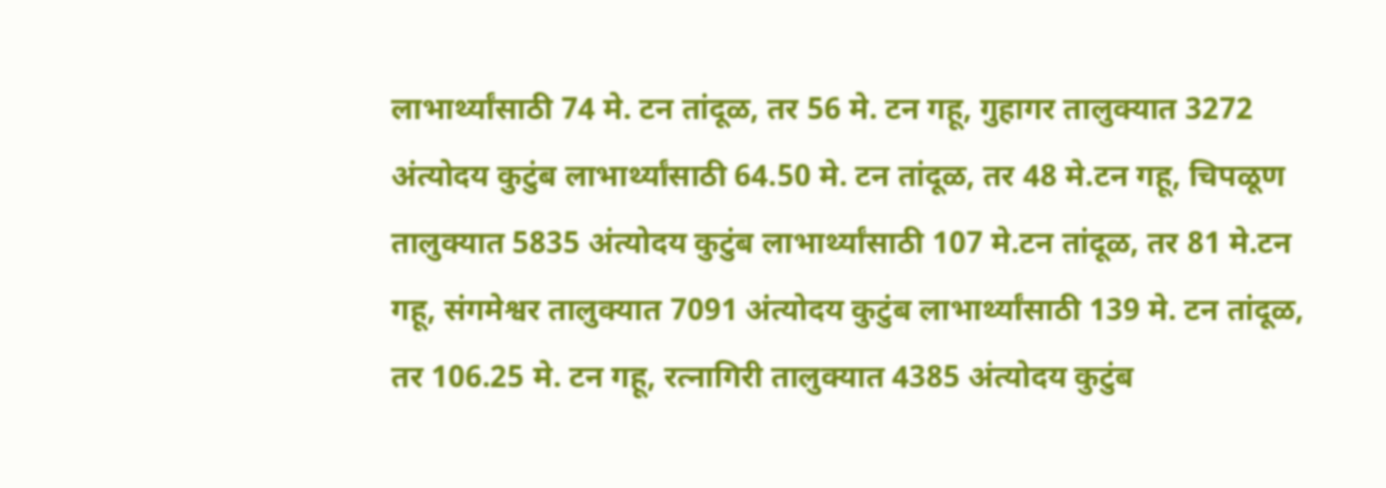लाभार्थ्यांसाठी 74 मे. टन तांदूळ, तर 56 मे. टन गहू, गुहागर तालुक्यात 3272 अंत्योदय कुटुंब लाभार्थ्यांसाठी 64.50 मे. टन तांदूळ, तर 48 मे.टन गहू, चिपळूण तालुक्यात 5835 अंत्योदय कुटुंब लाभार्थ्यांसाठी 107 मे.टन तांदूळ, तर 81 मे.टन गहू, संगमेश्वर तालुक्यात 7091 अंत्योदय कुटुंब लाभार्थ्यांसाठी 139 मे. टन तांदूळ, तर 106.25 मे. टन गहू, रत्नागिरी तालुक्यात 4385 अंत्योदय कुटुंब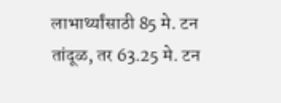लाभार्थ्यांसाठी 85 मे. टन तांदूळ, तर 63.25 मे. टन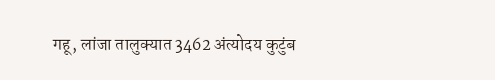गहू, लांजा तालुक्यात 3462 अंत्योदय कुटुंब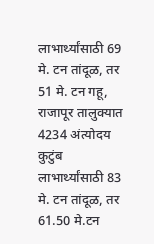लाभार्थ्यांसाठी 69 मे. टन तांदूळ, तर 51 मे. टन गहू, राजापूर तालुक्यात 4234 अंत्योदय कुटुंब लाभार्थ्यांसाठी 83 मे. टन तांदूळ, तर 61.50 मे.टन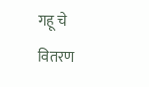गहू चे वितरण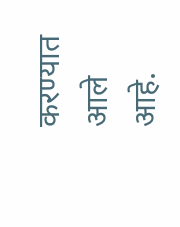करण्यात आले आहे.